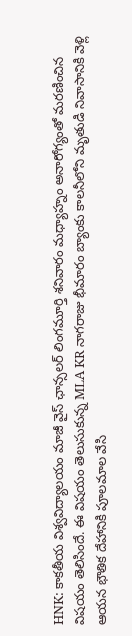HNK: కాకతీయ విశ్వవిద్యాలయం మాజీ వైస్ ఛాన్సలర్ లింగమూర్తి శనివారం మధ్యాహ్నం అనారోగ్యంతో మరణించిన విషయం తెలిసిందే. ఈ విషయం తెలుసుకున్న MLA KR నాగరాజు భీమారం బ్యాంకు కాలనీలోని మృతుడి నివాసానికి వెళ్లి ఆయన భౌతిక దేహానికి పూలమాల వేసి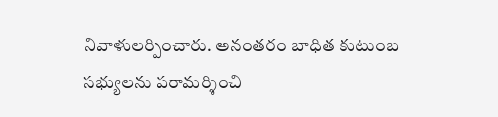నివాళులర్పించారు. అనంతరం బాధిత కుటుంబ సభ్యులను పరామర్శించి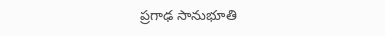ప్రగాఢ సానుభూతి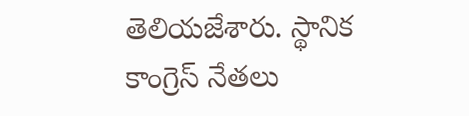తెలియజేశారు. స్థానిక కాంగ్రెస్ నేతలు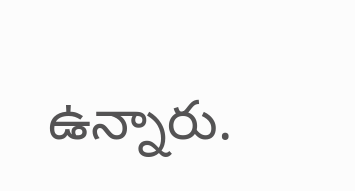ఉన్నారు.